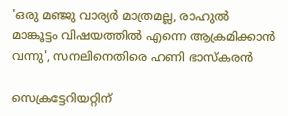'ഒരു മഞ്ജു വാര്യർ മാത്രമല്ല, രാഹുൽ മാങ്കൂട്ടം വിഷയത്തിൽ എന്നെ ആക്രമിക്കാൻ വന്നു', സനലിനെതിരെ ഹണി ഭാസ്കരൻ

സെക്രട്ടേറിയറ്റിന്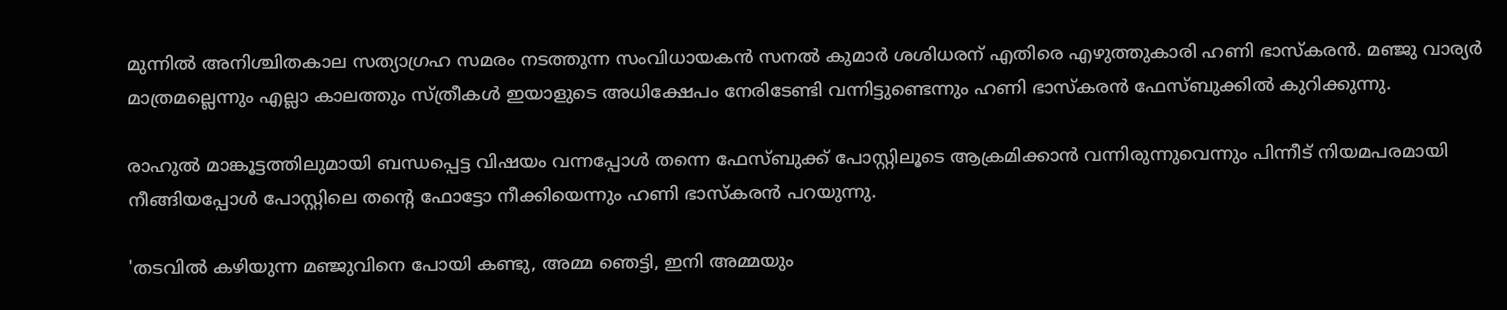മുന്നിൽ അനിശ്ചിതകാല സത്യാഗ്രഹ സമരം നടത്തുന്ന സംവിധായകൻ സനൽ കുമാർ ശശിധരന് എതിരെ എഴുത്തുകാരി ഹണി ഭാസ്കരൻ. മഞ്ജു വാര്യർ മാത്രമല്ലെന്നും എല്ലാ കാലത്തും സ്ത്രീകൾ ഇയാളുടെ അധിക്ഷേപം നേരിടേണ്ടി വന്നിട്ടുണ്ടെന്നും ഹണി ഭാസ്കരൻ ഫേസ്ബുക്കിൽ കുറിക്കുന്നു.

രാഹുൽ മാങ്കൂട്ടത്തിലുമായി ബന്ധപ്പെട്ട വിഷയം വന്നപ്പോൾ തന്നെ ഫേസ്ബുക്ക് പോസ്റ്റിലൂടെ ആക്രമിക്കാൻ വന്നിരുന്നുവെന്നും പിന്നീട് നിയമപരമായി നീങ്ങിയപ്പോൾ പോസ്റ്റിലെ തന്റെ ഫോട്ടോ നീക്കിയെന്നും ഹണി ഭാസ്കരൻ പറയുന്നു.

'തടവിൽ കഴിയുന്ന മഞ്ജുവിനെ പോയി കണ്ടു, അമ്മ ഞെട്ടി, ഇനി അമ്മയും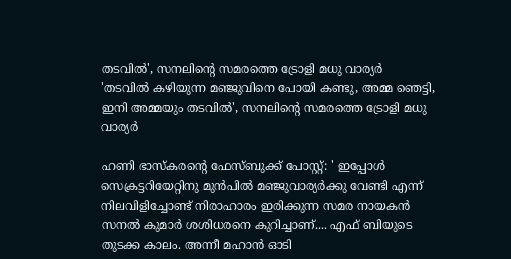തടവിൽ', സനലിന്റെ സമരത്തെ ട്രോളി മധു വാര്യർ
'തടവിൽ കഴിയുന്ന മഞ്ജുവിനെ പോയി കണ്ടു, അമ്മ ഞെട്ടി, ഇനി അമ്മയും തടവിൽ', സനലിന്റെ സമരത്തെ ട്രോളി മധു വാര്യർ

ഹണി ഭാസ്കരന്റെ ഫേസ്ബുക്ക് പോസ്റ്റ്: ' ഇപ്പോൾ സെക്രട്ടറിയേറ്റിനു മുൻപിൽ മഞ്ജുവാര്യർക്കു വേണ്ടി എന്ന് നിലവിളിച്ചോണ്ട് നിരാഹാരം ഇരിക്കുന്ന സമര നായകൻ സനൽ കുമാർ ശശിധരനെ കുറിച്ചാണ്.... എഫ് ബിയുടെ തുടക്ക കാലം. അന്നീ മഹാൻ ഓടി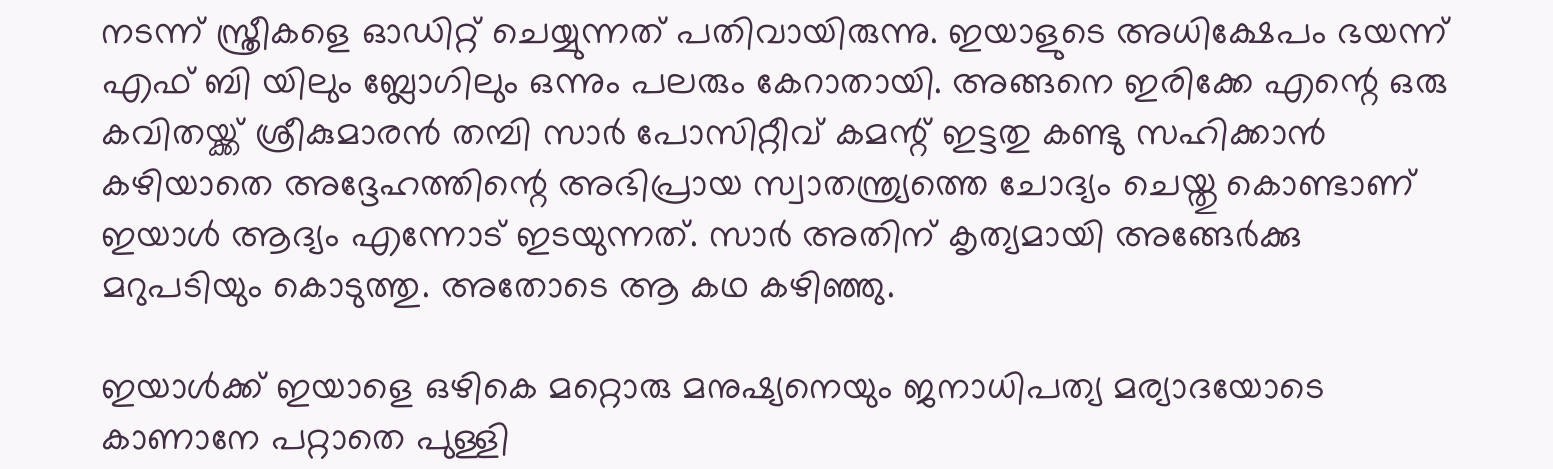നടന്ന് സ്ത്രീകളെ ഓഡിറ്റ് ചെയ്യുന്നത് പതിവായിരുന്നു. ഇയാളുടെ അധിക്ഷേപം ഭയന്ന് എഫ് ബി യിലും ബ്ലോഗിലും ഒന്നും പലരും കേറാതായി. അങ്ങനെ ഇരിക്കേ എന്റെ ഒരു കവിതയ്ക്ക് ശ്രീകുമാരൻ തമ്പി സാർ പോസിറ്റീവ് കമന്റ് ഇട്ടതു കണ്ടു സഹിക്കാൻ കഴിയാതെ അദ്ദേഹത്തിന്റെ അഭിപ്രായ സ്വാതന്ത്ര്യത്തെ ചോദ്യം ചെയ്തു കൊണ്ടാണ് ഇയാൾ ആദ്യം എന്നോട് ഇടയുന്നത്. സാർ അതിന് കൃത്യമായി അങ്ങേർക്കു മറുപടിയും കൊടുത്തു. അതോടെ ആ കഥ കഴിഞ്ഞു.

ഇയാൾക്ക് ഇയാളെ ഒഴികെ മറ്റൊരു മനുഷ്യനെയും ജനാധിപത്യ മര്യാദയോടെ കാണാനേ പറ്റാതെ പുള്ളി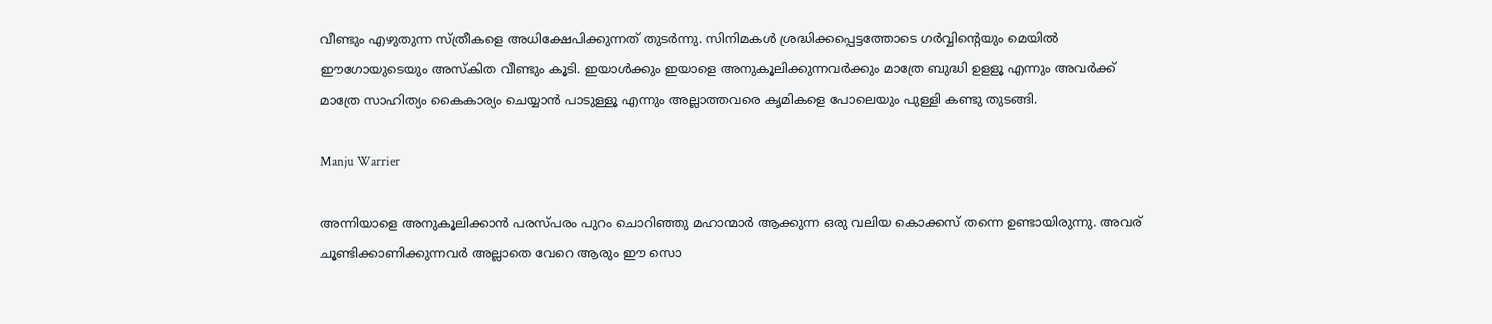വീണ്ടും എഴുതുന്ന സ്ത്രീകളെ അധിക്ഷേപിക്കുന്നത് തുടർന്നു. സിനിമകൾ ശ്രദ്ധിക്കപ്പെട്ടത്തോടെ ഗർവ്വിന്റെയും മെയിൽ ഈഗോയുടെയും അസ്കിത വീണ്ടും കൂടി. ഇയാൾക്കും ഇയാളെ അനുകൂലിക്കുന്നവർക്കും മാത്രേ ബുദ്ധി ഉളളൂ എന്നും അവർക്ക് മാത്രേ സാഹിത്യം കൈകാര്യം ചെയ്യാൻ പാടുള്ളൂ എന്നും അല്ലാത്തവരെ കൃമികളെ പോലെയും പുള്ളി കണ്ടു തുടങ്ങി.

Manju Warrier

അന്നിയാളെ അനുകൂലിക്കാൻ പരസ്പരം പുറം ചൊറിഞ്ഞു മഹാന്മാർ ആക്കുന്ന ഒരു വലിയ കൊക്കസ് തന്നെ ഉണ്ടായിരുന്നു. അവര് ചൂണ്ടിക്കാണിക്കുന്നവർ അല്ലാതെ വേറെ ആരും ഈ സൊ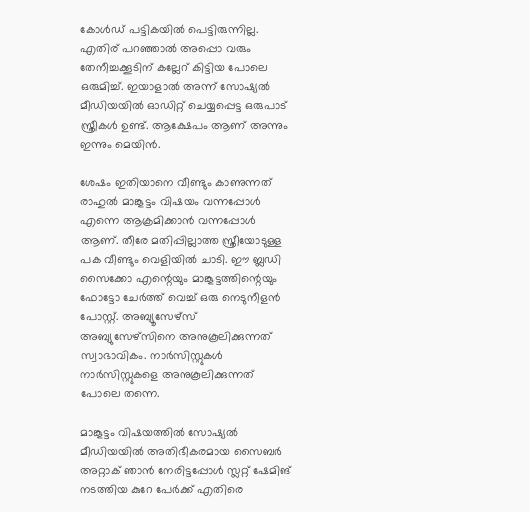കോൾഡ് പട്ടികയിൽ പെട്ടിരുന്നില്ല. എതിര് പറഞ്ഞാൽ അപ്പൊ വരും തേനീച്ചക്കൂടിന് കല്ലേറ് കിട്ടിയ പോലെ ഒരുമിച്ച്. ഇയാളാൽ അന്ന് സോഷ്യൽ മീഡിയയിൽ ഓഡിറ്റ് ചെയ്യപ്പെട്ട ഒരുപാട് സ്ത്രീകൾ ഉണ്ട്‌. ആക്ഷേപം ആണ് അന്നും ഇന്നും മെയിൻ.

ശേഷം ഇതിയാനെ വീണ്ടും കാണുന്നത് രാഹുൽ മാങ്കൂട്ടം വിഷയം വന്നപ്പോൾ എന്നെ ആക്രമിക്കാൻ വന്നപ്പോൾ ആണ്. തീരേ മതിപ്പില്ലാത്ത സ്ത്രീയോടുള്ള പക വീണ്ടും വെളിയിൽ ചാടി. ഈ ബ്ലഡി സൈക്കോ എന്റെയും മാങ്കൂട്ടത്തിന്റെയും ഫോട്ടോ ചേർത്ത് വെച്ച് ഒരു നെടുനീളൻ പോസ്റ്റ്‌. അബ്യൂസേഴ്സ് അബ്യുസേഴ്‌സിനെ അനുകൂലിക്കുന്നത് സ്വാഭാവികം. നാർസിസ്റ്റുകൾ നാർസിസ്റ്റുകളെ അനുകൂലിക്കുന്നത് പോലെ തന്നെ.

മാങ്കൂട്ടം വിഷയത്തിൽ സോഷ്യൽ മീഡിയയിൽ അതിഭീകരമായ സൈബർ അറ്റാക് ഞാൻ നേരിട്ടപ്പോൾ സ്ലറ്റ് ഷേമിങ് നടത്തിയ കുറേ പേർക്ക് എതിരെ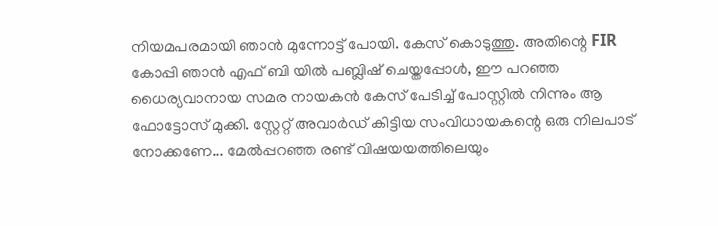നിയമപരമായി ഞാൻ മുന്നോട്ട് പോയി. കേസ് കൊടുത്തു. അതിന്റെ FIR കോപ്പി ഞാൻ എഫ് ബി യിൽ പബ്ലിഷ് ചെയ്തപ്പോൾ, ഈ പറഞ്ഞ ധൈര്യവാനായ സമര നായകൻ കേസ് പേടിച്ച് പോസ്റ്റിൽ നിന്നും ആ ഫോട്ടോസ് മുക്കി. സ്റ്റേറ്റ് അവാർഡ് കിട്ടിയ സംവിധായകന്റെ ഒരു നിലപാട് നോക്കണേ... മേൽപ്പറഞ്ഞ രണ്ട് വിഷയയത്തിലെയും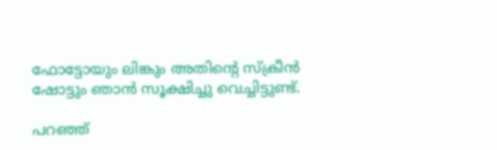ഫോട്ടോയും ലിങ്കും അതിന്റെ സ്ക്രീൻ ഷോട്ടും ഞാൻ സൂക്ഷിച്ചു വെച്ചിട്ടുണ്ട്.

പറഞ്ഞ്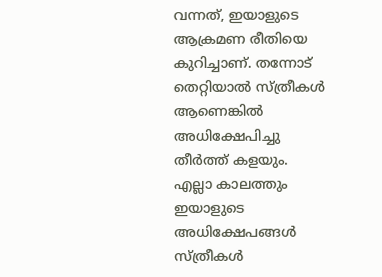വന്നത്, ഇയാളുടെ ആക്രമണ രീതിയെ കുറിച്ചാണ്. തന്നോട് തെറ്റിയാൽ സ്ത്രീകൾ ആണെങ്കിൽ അധിക്ഷേപിച്ചു തീർത്ത് കളയും. എല്ലാ കാലത്തും ഇയാളുടെ അധിക്ഷേപങ്ങൾ സ്ത്രീകൾ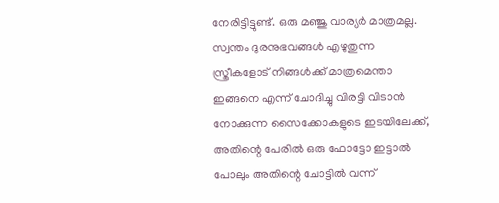നേരിട്ടിട്ടുണ്ട്. ഒരു മഞ്ജു വാര്യർ മാത്രമല്ല. സ്വന്തം ദുരനുഭവങ്ങൾ എഴുതുന്ന സ്ത്രീകളോട് നിങ്ങൾക്ക് മാത്രമെന്താ ഇങ്ങനെ എന്ന് ചോദിച്ചു വിരട്ടി വിടാൻ നോക്കുന്ന സൈക്കോകളുടെ ഇടയിലേക്ക്, അതിന്റെ പേരിൽ ഒരു ഫോട്ടോ ഇട്ടാൽ പോലും അതിന്റെ ചോട്ടിൽ വന്ന്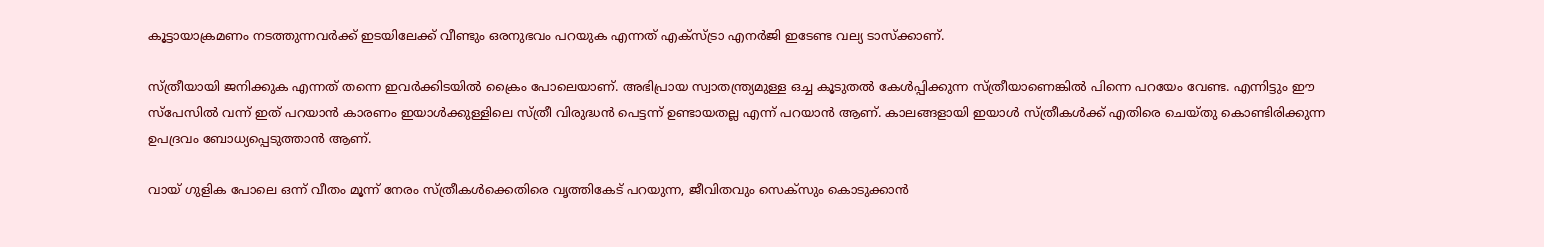കൂട്ടായാക്രമണം നടത്തുന്നവർക്ക്‌ ഇടയിലേക്ക് വീണ്ടും ഒരനുഭവം പറയുക എന്നത് എക്സ്ട്രാ എനർജി ഇടേണ്ട വല്യ ടാസ്‌ക്കാണ്.

സ്ത്രീയായി ജനിക്കുക എന്നത് തന്നെ ഇവർക്കിടയിൽ ക്രൈം പോലെയാണ്. അഭിപ്രായ സ്വാതന്ത്ര്യമുള്ള ഒച്ച കൂടുതൽ കേൾപ്പിക്കുന്ന സ്ത്രീയാണെങ്കിൽ പിന്നെ പറയേം വേണ്ട. എന്നിട്ടും ഈ സ്‌പേസിൽ വന്ന് ഇത് പറയാൻ കാരണം ഇയാൾക്കുള്ളിലെ സ്ത്രീ വിരുദ്ധൻ പെട്ടന്ന് ഉണ്ടായതല്ല എന്ന് പറയാൻ ആണ്. കാലങ്ങളായി ഇയാൾ സ്ത്രീകൾക്ക് എതിരെ ചെയ്തു കൊണ്ടിരിക്കുന്ന ഉപദ്രവം ബോധ്യപ്പെടുത്താൻ ആണ്.

വായ് ഗുളിക പോലെ ഒന്ന് വീതം മൂന്ന് നേരം സ്ത്രീകൾക്കെതിരെ വൃത്തികേട് പറയുന്ന, ജീവിതവും സെക്സും കൊടുക്കാൻ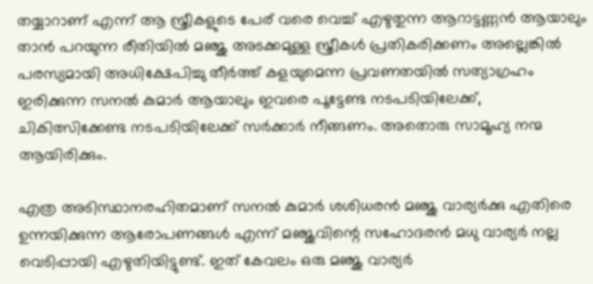തയ്യാറാണ് എന്ന് ആ സ്ത്രീകളുടെ പേര് വരെ വെച്ച് എഴുതുന്ന ആറാട്ടണ്ണൻ ആയാലും താൻ പറയുന്ന രീതിയിൽ മഞ്ജു അടക്കമുള്ള സ്ത്രീകൾ പ്രതികരിക്കണം അല്ലെങ്കിൽ പരസ്യമായി അധിക്ഷേപിച്ചു തീർത്ത് കളയുമെന്ന പ്രവണതയിൽ സത്യാഗ്രഹം ഇരിക്കുന്ന സനൽ കുമാർ ആയാലും ഇവരെ പൂട്ടേണ്ട നടപടിയിലേക്ക്, ചികിത്സിക്കേണ്ട നടപടിയിലേക്ക് സർക്കാർ നീങ്ങണം. അതൊരു സാമൂഹ്യ നന്മ ആയിരിക്കും.

എത്ര അടിസ്ഥാനരഹിതമാണ് സനൽ കുമാർ ശശിധരൻ മഞ്ജു വാര്യർക്കു എതിരെ ഉന്നയിക്കുന്ന ആരോപണങ്ങൾ എന്ന് മഞ്ജുവിന്റെ സഹോദരൻ മധു വാര്യർ നല്ല വെടിപ്പായി എഴുതിയിട്ടുണ്ട്. ഇത് കേവലം ഒരു മഞ്ജു വാര്യർ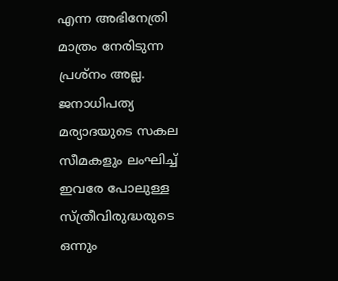എന്ന അഭിനേത്രി മാത്രം നേരിടുന്ന പ്രശ്നം അല്ല. ജനാധിപത്യ മര്യാദയുടെ സകല സീമകളും ലംഘിച്ച് ഇവരേ പോലുള്ള സ്ത്രീവിരുദ്ധരുടെ ഒന്നും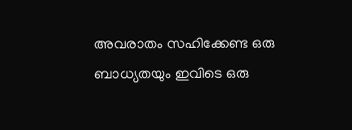അവരാതം സഹിക്കേണ്ട ഒരു ബാധ്യതയും ഇവിടെ ഒരു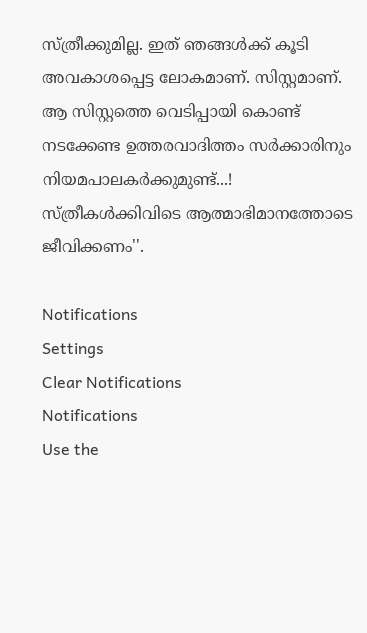സ്ത്രീക്കുമില്ല. ഇത് ഞങ്ങൾക്ക് കൂടി അവകാശപ്പെട്ട ലോകമാണ്. സിസ്റ്റമാണ്. ആ സിസ്റ്റത്തെ വെടിപ്പായി കൊണ്ട് നടക്കേണ്ട ഉത്തരവാദിത്തം സർക്കാരിനും നിയമപാലകർക്കുമുണ്ട്...! സ്ത്രീകൾക്കിവിടെ ആത്മാഭിമാനത്തോടെ ജീവിക്കണം''.

Notifications
Settings
Clear Notifications
Notifications
Use the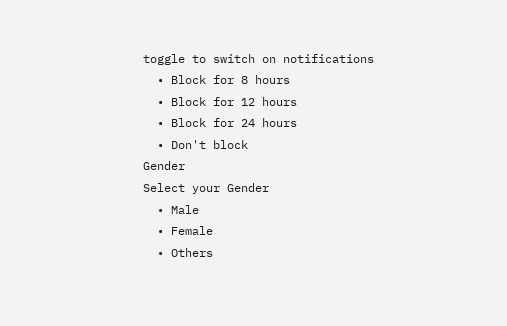toggle to switch on notifications
  • Block for 8 hours
  • Block for 12 hours
  • Block for 24 hours
  • Don't block
Gender
Select your Gender
  • Male
  • Female
  • Others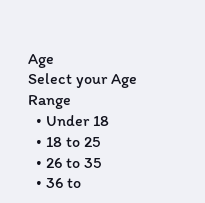Age
Select your Age Range
  • Under 18
  • 18 to 25
  • 26 to 35
  • 36 to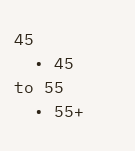45
  • 45 to 55
  • 55+